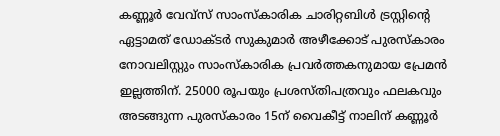കണ്ണൂർ വേവ്സ് സാംസ്കാരിക ചാരിറ്റബിൾ ട്രസ്റ്റിന്റെ ഏട്ടാമത് ഡോക്ടർ സുകുമാർ അഴീക്കോട് പുരസ്കാരം നോവലിസ്റ്റും സാംസ്കാരിക പ്രവർത്തകനുമായ പ്രേമൻ ഇല്ലത്തിന്. 25000 രൂപയും പ്രശസ്തിപത്രവും ഫലകവും അടങ്ങുന്ന പുരസ്കാരം 15ന് വൈകീട്ട് നാലിന് കണ്ണൂർ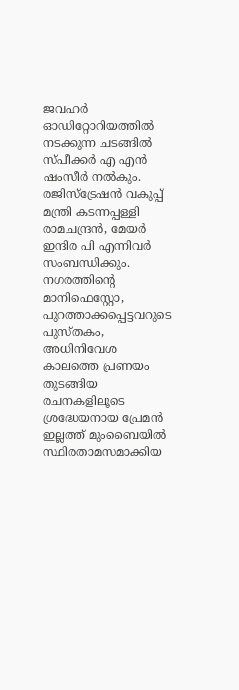ജവഹർ ഓഡിറ്റോറിയത്തിൽ നടക്കുന്ന ചടങ്ങിൽ സ്പീക്കർ എ എൻ ഷംസീർ നൽകും. രജിസ്ട്രേഷൻ വകുപ്പ് മന്ത്രി കടന്നപ്പള്ളി രാമചന്ദ്രൻ, മേയർ ഇന്ദിര പി എന്നിവർ സംബന്ധിക്കും.
നഗരത്തിന്റെ മാനിഫെസ്റ്റോ, പുറത്താക്കപ്പെട്ടവറുടെ പുസ്തകം, അധിനിവേശ കാലത്തെ പ്രണയം തുടങ്ങിയ രചനകളിലൂടെ ശ്രദ്ധേയനായ പ്രേമൻ ഇല്ലത്ത് മുംബൈയിൽ സ്ഥിരതാമസമാക്കിയ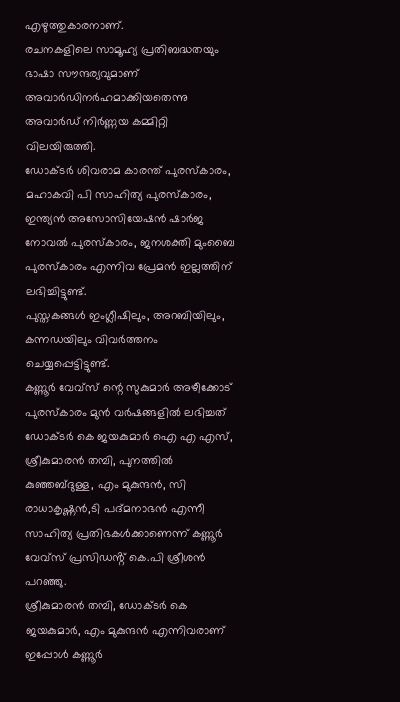എഴുത്തുകാരനാണ്.
രചനകളിലെ സാമൂഹ്യ പ്രതിബദ്ധതയും ഭാഷാ സൗന്ദര്യവുമാണ് അവാർഡിനർഹമാക്കിയതെന്നു അവാർഡ് നിർണ്ണയ കമ്മിറ്റി വിലയിരുത്തി.
ഡോക്ടർ ശിവരാമ കാരന്ത് പുരസ്കാരം, മഹാകവി പി സാഹിത്യ പുരസ്കാരം, ഇന്ത്യൻ അസോസിയേഷൻ ഷാർജ നോവൽ പുരസ്കാരം, ജനശക്തി മുംബൈ പുരസ്കാരം എന്നിവ പ്രേമൻ ഇല്ലത്തിന്
ലഭിച്ചിട്ടുണ്ട്.
പുസ്തകങ്ങൾ ഇംഗ്ലീഷിലും, അറബിയിലും, കന്നഡയിലും വിവർത്തനം ചെയ്യപ്പെട്ടിട്ടുണ്ട്.
കണ്ണൂർ വേവ്സ് ന്റെ സുകുമാർ അഴീക്കോട് പുരസ്കാരം മുൻ വർഷങ്ങളിൽ ലഭിച്ചത് ഡോക്ടർ കെ ജയകുമാർ ഐ എ എസ്, ശ്രീകുമാരൻ തമ്പി, പുനത്തിൽ കുഞ്ഞബ്ദുള്ള, എം മുകുന്ദൻ, സി രാധാകൃഷ്ണൻ,ടി പദ്മനാഭൻ എന്നീ സാഹിത്യ പ്രതിഭകൾക്കാണെന്ന് കണ്ണൂർ വേവ്സ് പ്രസിഡൻ്റ് കെ.പി ശ്രീശൻ പറഞ്ഞു.
ശ്രീകുമാരൻ തമ്പി, ഡോക്ടർ കെ ജയകുമാർ, എം മുകുന്ദൻ എന്നിവരാണ് ഇപ്പോൾ കണ്ണൂർ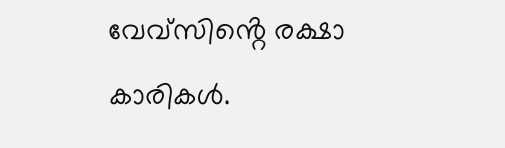വേവ്സിൻ്റെ രക്ഷാ കാരികൾ.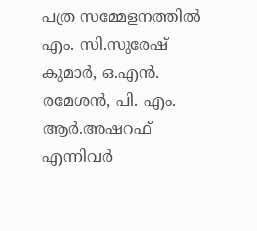പത്ര സമ്മേളനത്തിൽ എം. സി.സുരേഷ് കുമാർ, ഒ.എൻ. രമേശൻ, പി. എം. ആർ.അഷറഫ് എന്നിവർ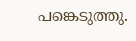പങ്കെടുത്തു.